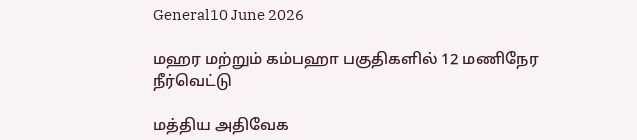General10 June 2026

மஹர மற்றும் கம்பஹா பகுதிகளில் 12 மணிநேர நீர்வெட்டு

மத்திய அதிவேக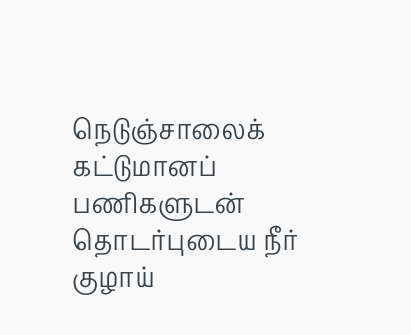நெடுஞ்சாலைக் கட்டுமானப் பணிகளுடன் தொடர்புடைய நீர் குழாய்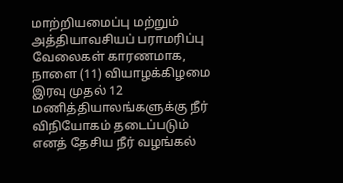மாற்றியமைப்பு மற்றும் அத்தியாவசியப் பராமரிப்பு வேலைகள் காரணமாக, நாளை (11) வியாழக்கிழமை இரவு முதல் 12 மணித்தியாலங்களுக்கு நீர் விநியோகம் தடைப்படும் எனத் தேசிய நீர் வழங்கல்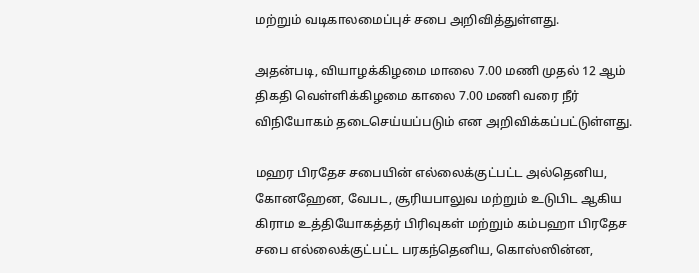மற்றும் வடிகாலமைப்புச் சபை அறிவித்துள்ளது.

அதன்படி, வியாழக்கிழமை மாலை 7.00 மணி முதல் 12 ஆம் திகதி வெள்ளிக்கிழமை காலை 7.00 மணி வரை நீர் விநியோகம் தடைசெய்யப்படும் என அறிவிக்கப்பட்டுள்ளது.

மஹர பிரதேச சபையின் எல்லைக்குட்பட்ட அல்தெனிய, கோனஹேன, வேபட, சூரியபாலுவ மற்றும் உடுபிட ஆகிய கிராம உத்தியோகத்தர் பிரிவுகள் மற்றும் கம்பஹா பிரதேச சபை எல்லைக்குட்பட்ட பரகந்தெனிய, கொஸ்ஸின்ன,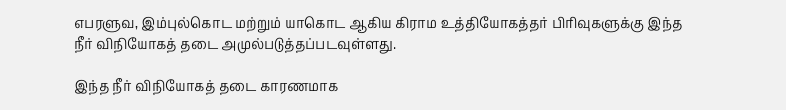எபரளுவ, இம்புல்கொட மற்றும் யாகொட ஆகிய கிராம உத்தியோகத்தர் பிரிவுகளுக்கு இந்த நீர் விநியோகத் தடை அமுல்படுத்தப்படவுள்ளது.

இந்த நீர் விநியோகத் தடை காரணமாக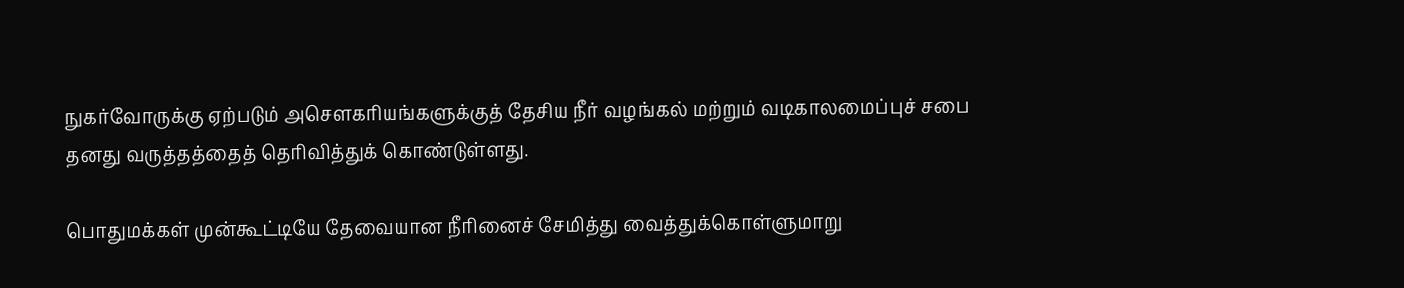நுகர்வோருக்கு ஏற்படும் அசௌகரியங்களுக்குத் தேசிய நீர் வழங்கல் மற்றும் வடிகாலமைப்புச் சபை தனது வருத்தத்தைத் தெரிவித்துக் கொண்டுள்ளது.

பொதுமக்கள் முன்கூட்டியே தேவையான நீரினைச் சேமித்து வைத்துக்கொள்ளுமாறு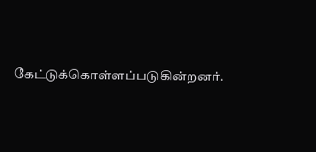கேட்டுக்கொள்ளப்படுகின்றனர்.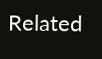Related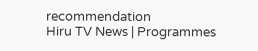recommendation
Hiru TV News | Programmes